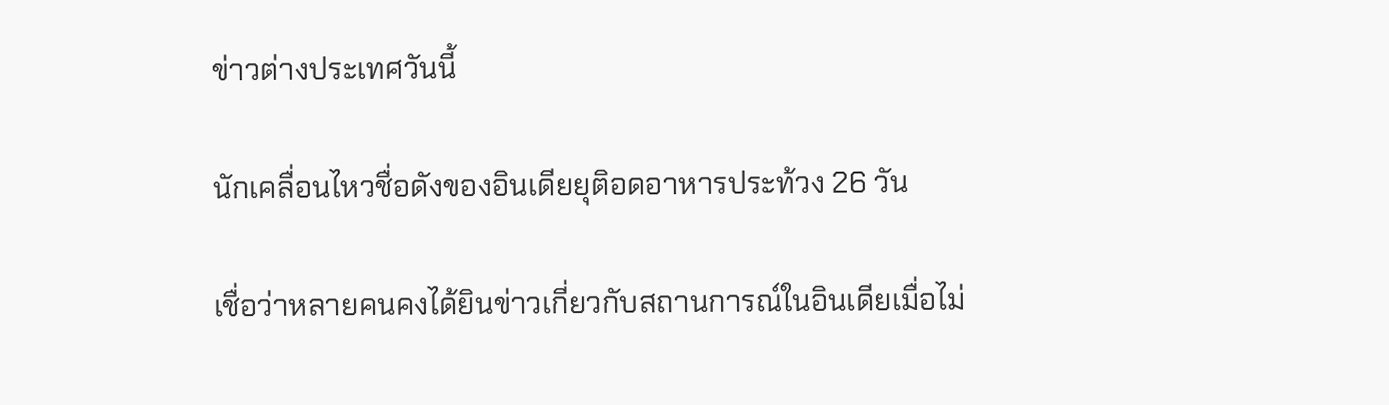ข่าวต่างประเทศวันนี้

นักเคลื่อนไหวชื่อดังของอินเดียยุติอดอาหารประท้วง 26 วัน

เชื่อว่าหลายคนคงได้ยินข่าวเกี่ยวกับสถานการณ์ในอินเดียเมื่อไม่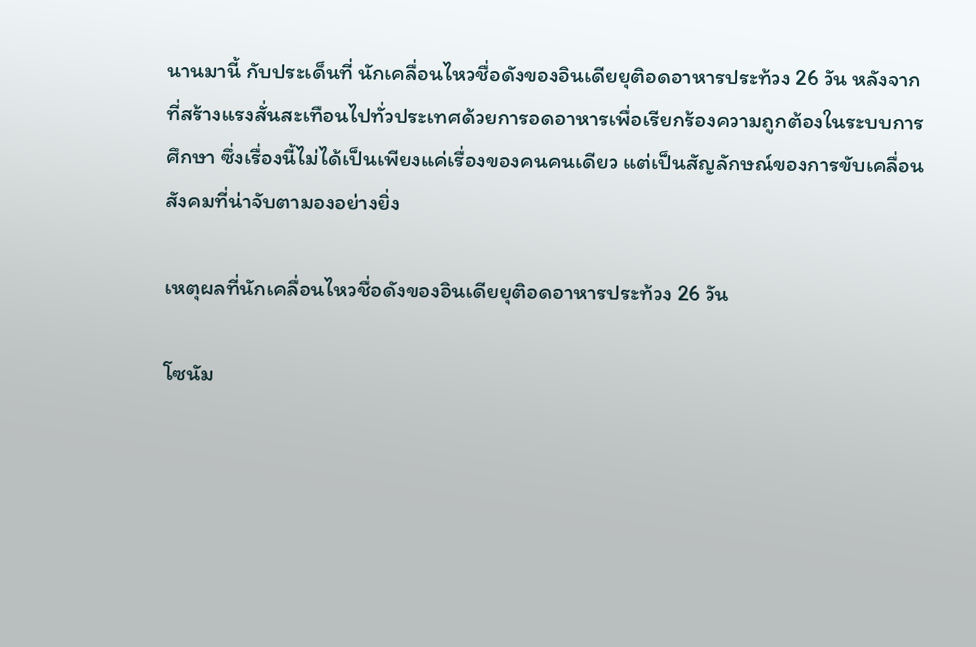นานมานี้ กับประเด็นที่ นักเคลื่อนไหวชื่อดังของอินเดียยุติอดอาหารประท้วง 26 วัน หลังจากที่สร้างแรงสั่นสะเทือนไปทั่วประเทศด้วยการอดอาหารเพื่อเรียกร้องความถูกต้องในระบบการศึกษา ซึ่งเรื่องนี้ไม่ได้เป็นเพียงแค่เรื่องของคนคนเดียว แต่เป็นสัญลักษณ์ของการขับเคลื่อนสังคมที่น่าจับตามองอย่างยิ่ง

เหตุผลที่นักเคลื่อนไหวชื่อดังของอินเดียยุติอดอาหารประท้วง 26 วัน

โซนัม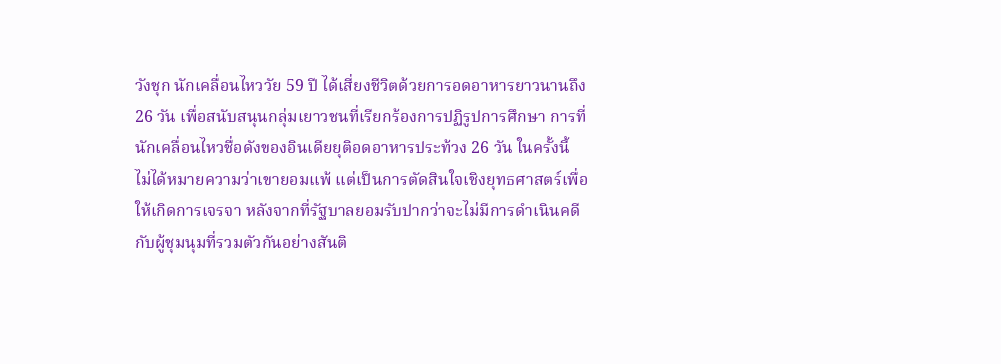วังชุก นักเคลื่อนไหววัย 59 ปี ได้เสี่ยงชีวิตด้วยการอดอาหารยาวนานถึง 26 วัน เพื่อสนับสนุนกลุ่มเยาวชนที่เรียกร้องการปฏิรูปการศึกษา การที่ นักเคลื่อนไหวชื่อดังของอินเดียยุติอดอาหารประท้วง 26 วัน ในครั้งนี้ ไม่ได้หมายความว่าเขายอมแพ้ แต่เป็นการตัดสินใจเชิงยุทธศาสตร์เพื่อให้เกิดการเจรจา หลังจากที่รัฐบาลยอมรับปากว่าจะไม่มีการดำเนินคดีกับผู้ชุมนุมที่รวมตัวกันอย่างสันติ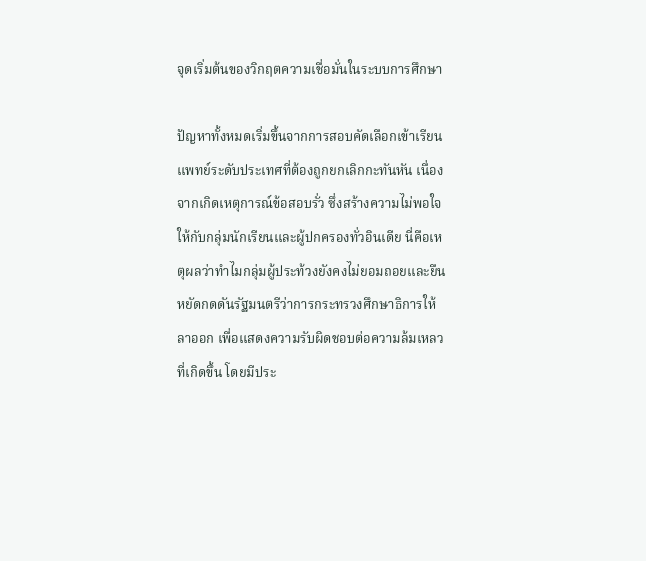จุดเริ่มต้นของวิกฤตความเชื่อมั่นในระบบการศึกษา

ปัญหาทั้งหมดเริ่มขึ้นจากการสอบคัดเลือกเข้าเรียนแพทย์ระดับประเทศที่ต้องถูกยกเลิกกะทันหัน เนื่องจากเกิดเหตุการณ์ข้อสอบรั่ว ซึ่งสร้างความไม่พอใจให้กับกลุ่มนักเรียนและผู้ปกครองทั่วอินเดีย นี่คือเหตุผลว่าทำไมกลุ่มผู้ประท้วงยังคงไม่ยอมถอยและยืนหยัดกดดันรัฐมนตรีว่าการกระทรวงศึกษาธิการให้ลาออก เพื่อแสดงความรับผิดชอบต่อความล้มเหลวที่เกิดขึ้น โดยมีประ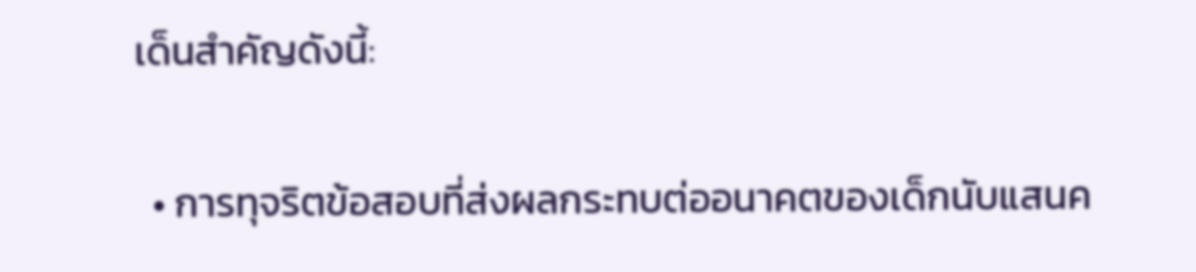เด็นสำคัญดังนี้:

  • การทุจริตข้อสอบที่ส่งผลกระทบต่ออนาคตของเด็กนับแสนค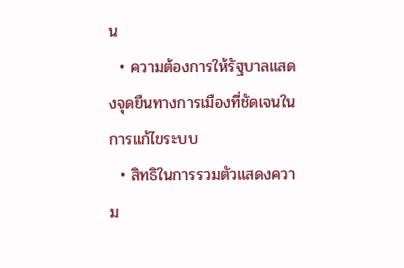น
  • ความต้องการให้รัฐบาลแสดงจุดยืนทางการเมืองที่ชัดเจนในการแก้ไขระบบ
  • สิทธิในการรวมตัวแสดงความ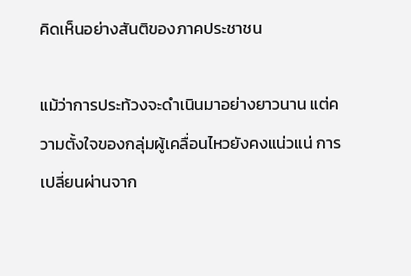คิดเห็นอย่างสันติของภาคประชาชน

แม้ว่าการประท้วงจะดำเนินมาอย่างยาวนาน แต่ความตั้งใจของกลุ่มผู้เคลื่อนไหวยังคงแน่วแน่ การเปลี่ยนผ่านจาก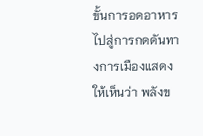ขั้นการอดอาหารไปสู่การกดดันทางการเมืองแสดงให้เห็นว่า พลังข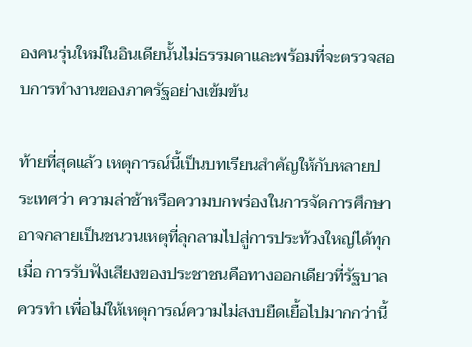องคนรุ่นใหม่ในอินเดียนั้นไม่ธรรมดาและพร้อมที่จะตรวจสอบการทำงานของภาครัฐอย่างเข้มข้น

ท้ายที่สุดแล้ว เหตุการณ์นี้เป็นบทเรียนสำคัญให้กับหลายประเทศว่า ความล่าช้าหรือความบกพร่องในการจัดการศึกษาอาจกลายเป็นชนวนเหตุที่ลุกลามไปสู่การประท้วงใหญ่ได้ทุกเมื่อ การรับฟังเสียงของประชาชนคือทางออกเดียวที่รัฐบาลควรทำ เพื่อไม่ให้เหตุการณ์ความไม่สงบยืดเยื้อไปมากกว่านี้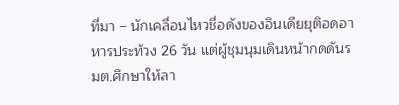ที่มา – นักเคลื่อนไหวชื่อดังของอินเดียยุติอดอาหารประท้วง 26 วัน แต่ผู้ชุมนุมเดินหน้ากดดันรมต.ศึกษาให้ลา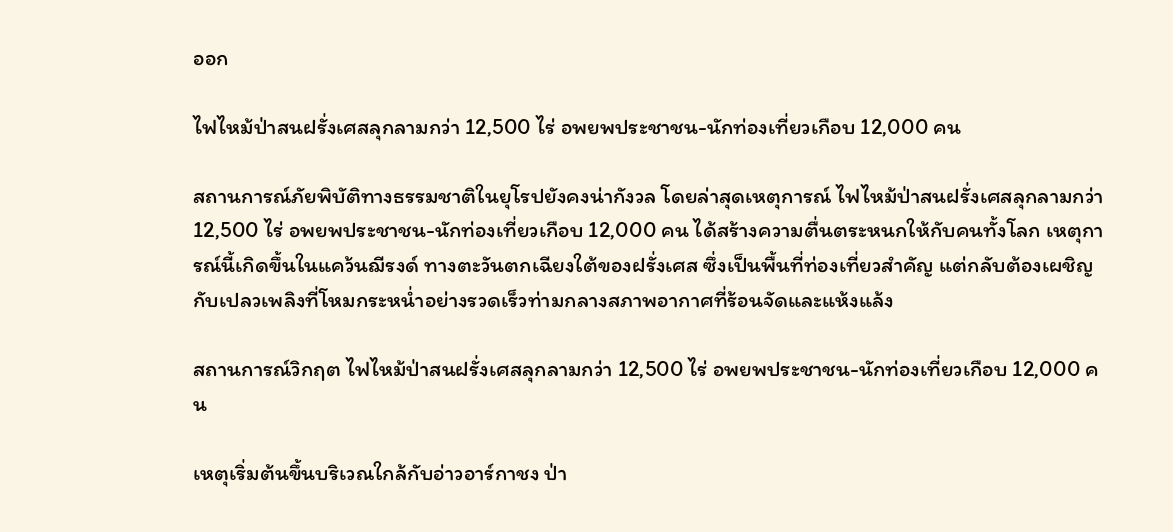ออก

ไฟไหม้ป่าสนฝรั่งเศสลุกลามกว่า 12,500 ไร่ อพยพประชาชน-นักท่องเที่ยวเกือบ 12,000 คน

สถานการณ์ภัยพิบัติทางธรรมชาติในยุโรปยังคงน่ากังวล โดยล่าสุดเหตุการณ์ ไฟไหม้ป่าสนฝรั่งเศสลุกลามกว่า 12,500 ไร่ อพยพประชาชน-นักท่องเที่ยวเกือบ 12,000 คน ได้สร้างความตื่นตระหนกให้กับคนทั้งโลก เหตุการณ์นี้เกิดขึ้นในแคว้นฌีรงด์ ทางตะวันตกเฉียงใต้ของฝรั่งเศส ซึ่งเป็นพื้นที่ท่องเที่ยวสำคัญ แต่กลับต้องเผชิญกับเปลวเพลิงที่โหมกระหน่ำอย่างรวดเร็วท่ามกลางสภาพอากาศที่ร้อนจัดและแห้งแล้ง

สถานการณ์วิกฤต ไฟไหม้ป่าสนฝรั่งเศสลุกลามกว่า 12,500 ไร่ อพยพประชาชน-นักท่องเที่ยวเกือบ 12,000 คน

เหตุเริ่มต้นขึ้นบริเวณใกล้กับอ่าวอาร์กาชง ป่า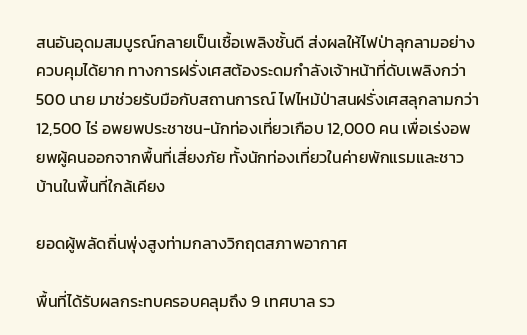สนอันอุดมสมบูรณ์กลายเป็นเชื้อเพลิงชั้นดี ส่งผลให้ไฟป่าลุกลามอย่างควบคุมได้ยาก ทางการฝรั่งเศสต้องระดมกำลังเจ้าหน้าที่ดับเพลิงกว่า 500 นาย มาช่วยรับมือกับสถานการณ์ ไฟไหม้ป่าสนฝรั่งเศสลุกลามกว่า 12,500 ไร่ อพยพประชาชน-นักท่องเที่ยวเกือบ 12,000 คน เพื่อเร่งอพยพผู้คนออกจากพื้นที่เสี่ยงภัย ทั้งนักท่องเที่ยวในค่ายพักแรมและชาวบ้านในพื้นที่ใกล้เคียง

ยอดผู้พลัดถิ่นพุ่งสูงท่ามกลางวิกฤตสภาพอากาศ

พื้นที่ได้รับผลกระทบครอบคลุมถึง 9 เทศบาล รว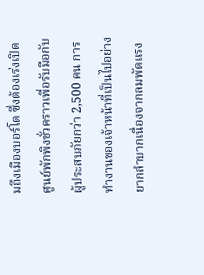มถึงเมืองบอร์โด ซึ่งต้องเร่งเปิดศูนย์พักพิงชั่วคราวเพื่อรับมือกับผู้ประสบภัยกว่า 2,500 คน การทำงานของเจ้าหน้าที่เป็นไปอย่างยากลำบากเนื่องจากลมพัดแรง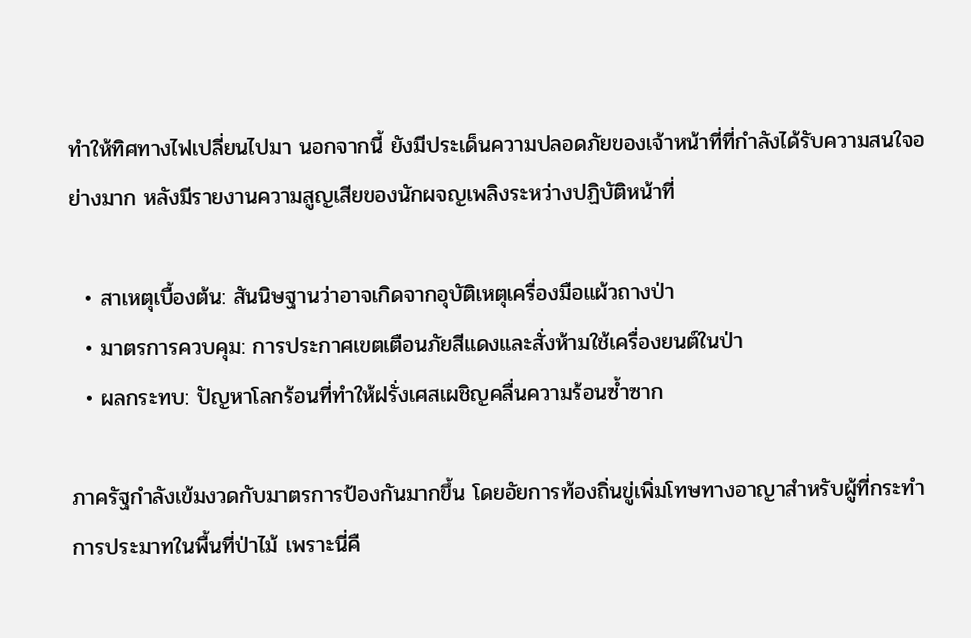ทำให้ทิศทางไฟเปลี่ยนไปมา นอกจากนี้ ยังมีประเด็นความปลอดภัยของเจ้าหน้าที่ที่กำลังได้รับความสนใจอย่างมาก หลังมีรายงานความสูญเสียของนักผจญเพลิงระหว่างปฏิบัติหน้าที่

  • สาเหตุเบื้องต้น: สันนิษฐานว่าอาจเกิดจากอุบัติเหตุเครื่องมือแผ้วถางป่า
  • มาตรการควบคุม: การประกาศเขตเตือนภัยสีแดงและสั่งห้ามใช้เครื่องยนต์ในป่า
  • ผลกระทบ: ปัญหาโลกร้อนที่ทำให้ฝรั่งเศสเผชิญคลื่นความร้อนซ้ำซาก

ภาครัฐกำลังเข้มงวดกับมาตรการป้องกันมากขึ้น โดยอัยการท้องถิ่นขู่เพิ่มโทษทางอาญาสำหรับผู้ที่กระทำการประมาทในพื้นที่ป่าไม้ เพราะนี่คื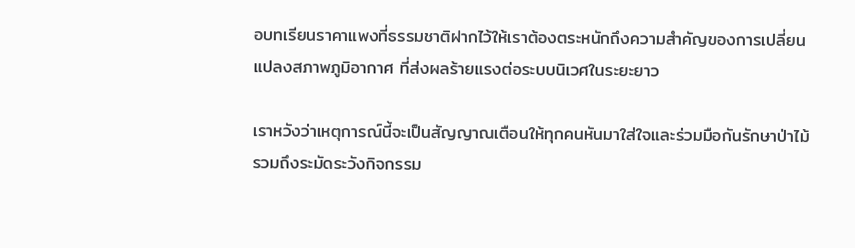อบทเรียนราคาแพงที่ธรรมชาติฝากไว้ให้เราต้องตระหนักถึงความสำคัญของการเปลี่ยนแปลงสภาพภูมิอากาศ ที่ส่งผลร้ายแรงต่อระบบนิเวศในระยะยาว

เราหวังว่าเหตุการณ์นี้จะเป็นสัญญาณเตือนให้ทุกคนหันมาใส่ใจและร่วมมือกันรักษาป่าไม้ รวมถึงระมัดระวังกิจกรรม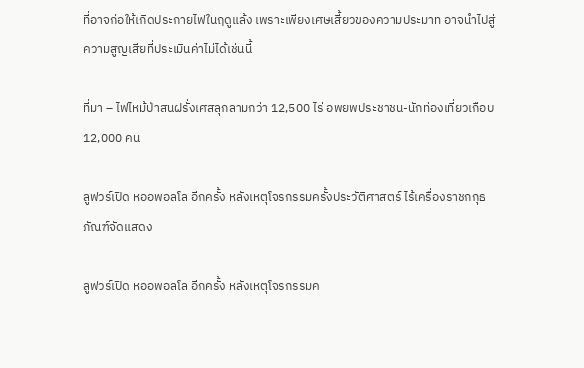ที่อาจก่อให้เกิดประกายไฟในฤดูแล้ง เพราะเพียงเศษเสี้ยวของความประมาท อาจนำไปสู่ความสูญเสียที่ประเมินค่าไม่ได้เช่นนี้

ที่มา – ไฟไหม้ป่าสนฝรั่งเศสลุกลามกว่า 12,500 ไร่ อพยพประชาชน-นักท่องเที่ยวเกือบ 12,000 คน

ลูฟวร์เปิด หออพอลโล อีกครั้ง หลังเหตุโจรกรรมครั้งประวัติศาสตร์ ไร้เครื่องราชกกุธภัณฑ์จัดแสดง

ลูฟวร์เปิด หออพอลโล อีกครั้ง หลังเหตุโจรกรรมค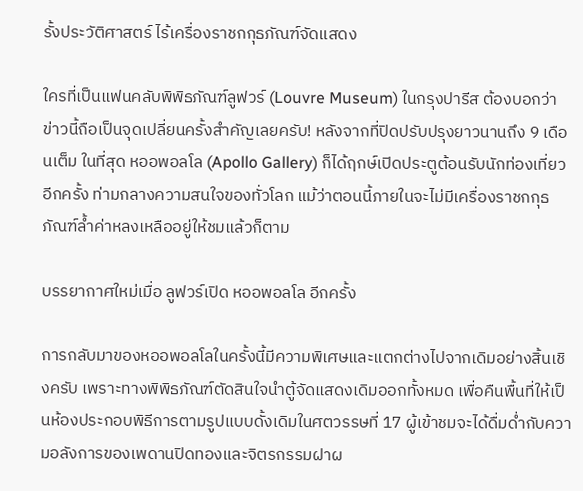รั้งประวัติศาสตร์ ไร้เครื่องราชกกุธภัณฑ์จัดแสดง

ใครที่เป็นแฟนคลับพิพิธภัณฑ์ลูฟวร์ (Louvre Museum) ในกรุงปารีส ต้องบอกว่าข่าวนี้ถือเป็นจุดเปลี่ยนครั้งสำคัญเลยครับ! หลังจากที่ปิดปรับปรุงยาวนานถึง 9 เดือนเต็ม ในที่สุด หออพอลโล (Apollo Gallery) ก็ได้ฤกษ์เปิดประตูต้อนรับนักท่องเที่ยวอีกครั้ง ท่ามกลางความสนใจของทั่วโลก แม้ว่าตอนนี้ภายในจะไม่มีเครื่องราชกกุธภัณฑ์ล้ำค่าหลงเหลืออยู่ให้ชมแล้วก็ตาม

บรรยากาศใหม่เมื่อ ลูฟวร์เปิด หออพอลโล อีกครั้ง

การกลับมาของหออพอลโลในครั้งนี้มีความพิเศษและแตกต่างไปจากเดิมอย่างสิ้นเชิงครับ เพราะทางพิพิธภัณฑ์ตัดสินใจนำตู้จัดแสดงเดิมออกทั้งหมด เพื่อคืนพื้นที่ให้เป็นห้องประกอบพิธีการตามรูปแบบดั้งเดิมในศตวรรษที่ 17 ผู้เข้าชมจะได้ดื่มด่ำกับความอลังการของเพดานปิดทองและจิตรกรรมฝาผ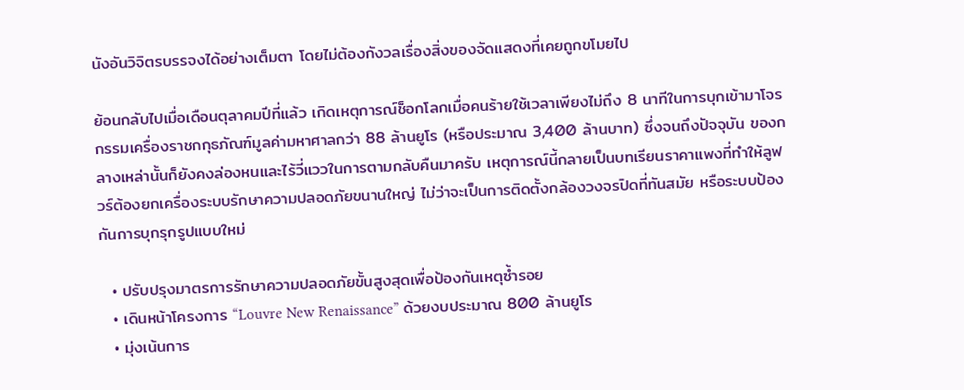นังอันวิจิตรบรรจงได้อย่างเต็มตา โดยไม่ต้องกังวลเรื่องสิ่งของจัดแสดงที่เคยถูกขโมยไป

ย้อนกลับไปเมื่อเดือนตุลาคมปีที่แล้ว เกิดเหตุการณ์ช็อกโลกเมื่อคนร้ายใช้เวลาเพียงไม่ถึง 8 นาทีในการบุกเข้ามาโจรกรรมเครื่องราชกกุธภัณฑ์มูลค่ามหาศาลกว่า 88 ล้านยูโร (หรือประมาณ 3,400 ล้านบาท) ซึ่งจนถึงปัจจุบัน ของกลางเหล่านั้นก็ยังคงล่องหนและไร้วี่แววในการตามกลับคืนมาครับ เหตุการณ์นี้กลายเป็นบทเรียนราคาแพงที่ทำให้ลูฟวร์ต้องยกเครื่องระบบรักษาความปลอดภัยขนานใหญ่ ไม่ว่าจะเป็นการติดตั้งกล้องวงจรปิดที่ทันสมัย หรือระบบป้องกันการบุกรุกรูปแบบใหม่

  • ปรับปรุงมาตรการรักษาความปลอดภัยขั้นสูงสุดเพื่อป้องกันเหตุซ้ำรอย
  • เดินหน้าโครงการ “Louvre New Renaissance” ด้วยงบประมาณ 800 ล้านยูโร
  • มุ่งเน้นการ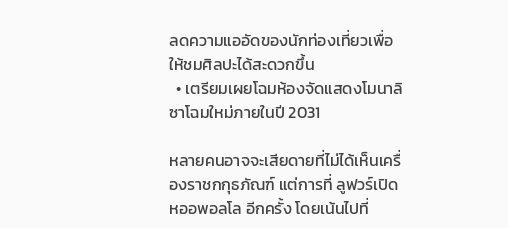ลดความแออัดของนักท่องเที่ยวเพื่อให้ชมศิลปะได้สะดวกขึ้น
  • เตรียมเผยโฉมห้องจัดแสดงโมนาลิซาโฉมใหม่ภายในปี 2031

หลายคนอาจจะเสียดายที่ไม่ได้เห็นเครื่องราชกกุธภัณฑ์ แต่การที่ ลูฟวร์เปิด หออพอลโล อีกครั้ง โดยเน้นไปที่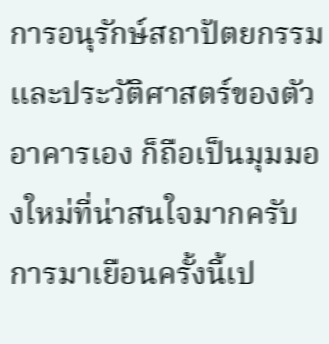การอนุรักษ์สถาปัตยกรรมและประวัติศาสตร์ของตัวอาคารเอง ก็ถือเป็นมุมมองใหม่ที่น่าสนใจมากครับ การมาเยือนครั้งนี้เป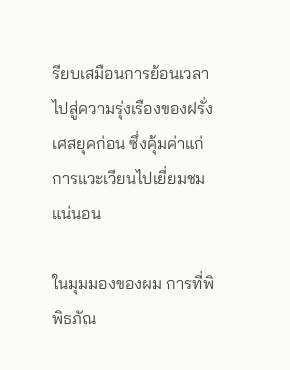รียบเสมือนการย้อนเวลาไปสู่ความรุ่งเรืองของฝรั่งเศสยุคก่อน ซึ่งคุ้มค่าแก่การแวะเวียนไปเยี่ยมชมแน่นอน

ในมุมมองของผม การที่พิพิธภัณ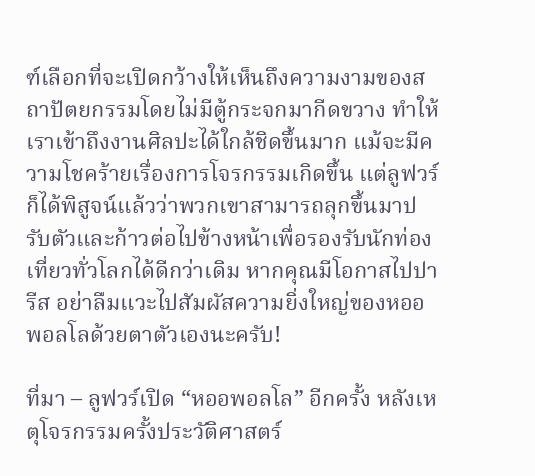ฑ์เลือกที่จะเปิดกว้างให้เห็นถึงความงามของสถาปัตยกรรมโดยไม่มีตู้กระจกมากีดขวาง ทำให้เราเข้าถึงงานศิลปะได้ใกล้ชิดขึ้นมาก แม้จะมีความโชคร้ายเรื่องการโจรกรรมเกิดขึ้น แต่ลูฟวร์ก็ได้พิสูจน์แล้วว่าพวกเขาสามารถลุกขึ้นมาปรับตัวและก้าวต่อไปข้างหน้าเพื่อรองรับนักท่องเที่ยวทั่วโลกได้ดีกว่าเดิม หากคุณมีโอกาสไปปารีส อย่าลืมแวะไปสัมผัสความยิ่งใหญ่ของหออพอลโลด้วยตาตัวเองนะครับ!

ที่มา – ลูฟวร์เปิด “หออพอลโล” อีกครั้ง หลังเหตุโจรกรรมครั้งประวัติศาสตร์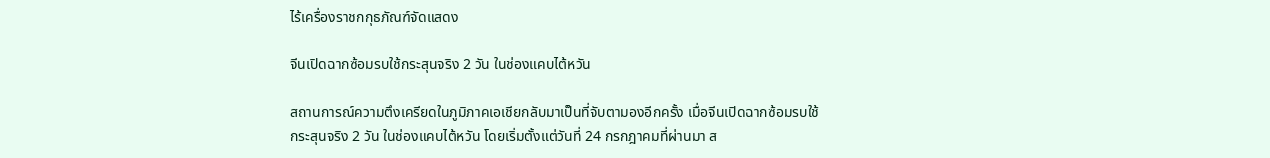ไร้เครื่องราชกกุธภัณฑ์จัดแสดง

จีนเปิดฉากซ้อมรบใช้กระสุนจริง 2 วัน ในช่องแคบไต้หวัน

สถานการณ์ความตึงเครียดในภูมิภาคเอเชียกลับมาเป็นที่จับตามองอีกครั้ง เมื่อจีนเปิดฉากซ้อมรบใช้กระสุนจริง 2 วัน ในช่องแคบไต้หวัน โดยเริ่มตั้งแต่วันที่ 24 กรกฎาคมที่ผ่านมา ส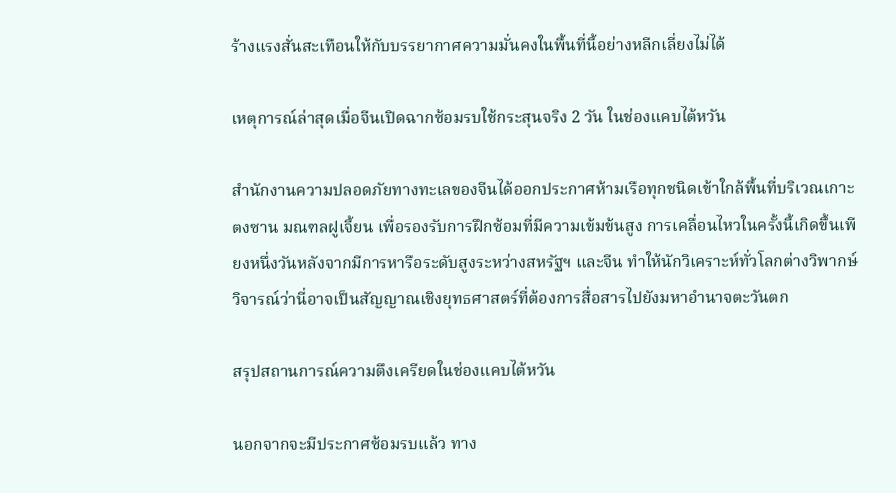ร้างแรงสั่นสะเทือนให้กับบรรยากาศความมั่นคงในพื้นที่นี้อย่างหลีกเลี่ยงไม่ได้

เหตุการณ์ล่าสุดเมื่อจีนเปิดฉากซ้อมรบใช้กระสุนจริง 2 วัน ในช่องแคบไต้หวัน

สำนักงานความปลอดภัยทางทะเลของจีนได้ออกประกาศห้ามเรือทุกชนิดเข้าใกล้พื้นที่บริเวณเกาะตงซาน มณฑลฝูเจี้ยน เพื่อรองรับการฝึกซ้อมที่มีความเข้มข้นสูง การเคลื่อนไหวในครั้งนี้เกิดขึ้นเพียงหนึ่งวันหลังจากมีการหารือระดับสูงระหว่างสหรัฐฯ และจีน ทำให้นักวิเคราะห์ทั่วโลกต่างวิพากษ์วิจารณ์ว่านี่อาจเป็นสัญญาณเชิงยุทธศาสตร์ที่ต้องการสื่อสารไปยังมหาอำนาจตะวันตก

สรุปสถานการณ์ความตึงเครียดในช่องแคบไต้หวัน

นอกจากจะมีประกาศซ้อมรบแล้ว ทาง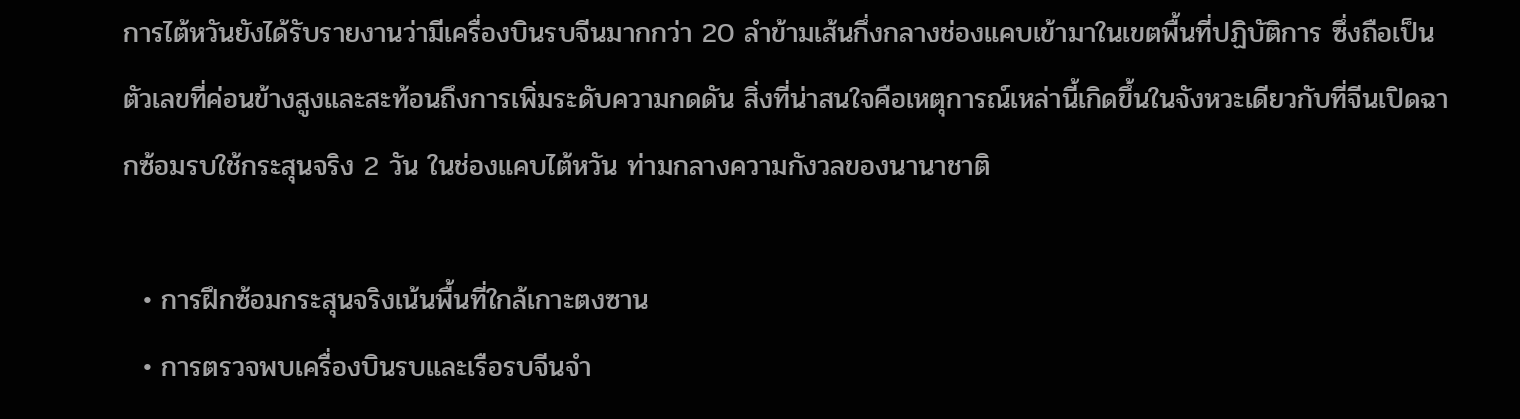การไต้หวันยังได้รับรายงานว่ามีเครื่องบินรบจีนมากกว่า 20 ลำข้ามเส้นกึ่งกลางช่องแคบเข้ามาในเขตพื้นที่ปฏิบัติการ ซึ่งถือเป็นตัวเลขที่ค่อนข้างสูงและสะท้อนถึงการเพิ่มระดับความกดดัน สิ่งที่น่าสนใจคือเหตุการณ์เหล่านี้เกิดขึ้นในจังหวะเดียวกับที่จีนเปิดฉากซ้อมรบใช้กระสุนจริง 2 วัน ในช่องแคบไต้หวัน ท่ามกลางความกังวลของนานาชาติ

  • การฝึกซ้อมกระสุนจริงเน้นพื้นที่ใกล้เกาะตงซาน
  • การตรวจพบเครื่องบินรบและเรือรบจีนจำ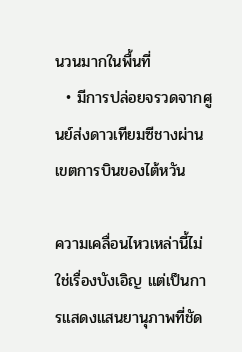นวนมากในพื้นที่
  • มีการปล่อยจรวดจากศูนย์ส่งดาวเทียมซีชางผ่านเขตการบินของไต้หวัน

ความเคลื่อนไหวเหล่านี้ไม่ใช่เรื่องบังเอิญ แต่เป็นการแสดงแสนยานุภาพที่ชัด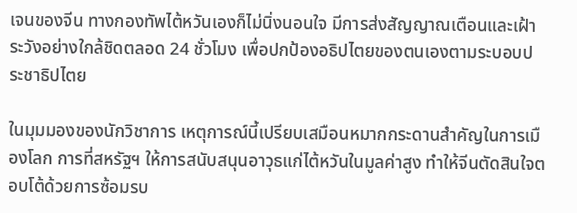เจนของจีน ทางกองทัพไต้หวันเองก็ไม่นิ่งนอนใจ มีการส่งสัญญาณเตือนและเฝ้าระวังอย่างใกล้ชิดตลอด 24 ชั่วโมง เพื่อปกป้องอธิปไตยของตนเองตามระบอบประชาธิปไตย

ในมุมมองของนักวิชาการ เหตุการณ์นี้เปรียบเสมือนหมากกระดานสำคัญในการเมืองโลก การที่สหรัฐฯ ให้การสนับสนุนอาวุธแก่ไต้หวันในมูลค่าสูง ทำให้จีนตัดสินใจตอบโต้ด้วยการซ้อมรบ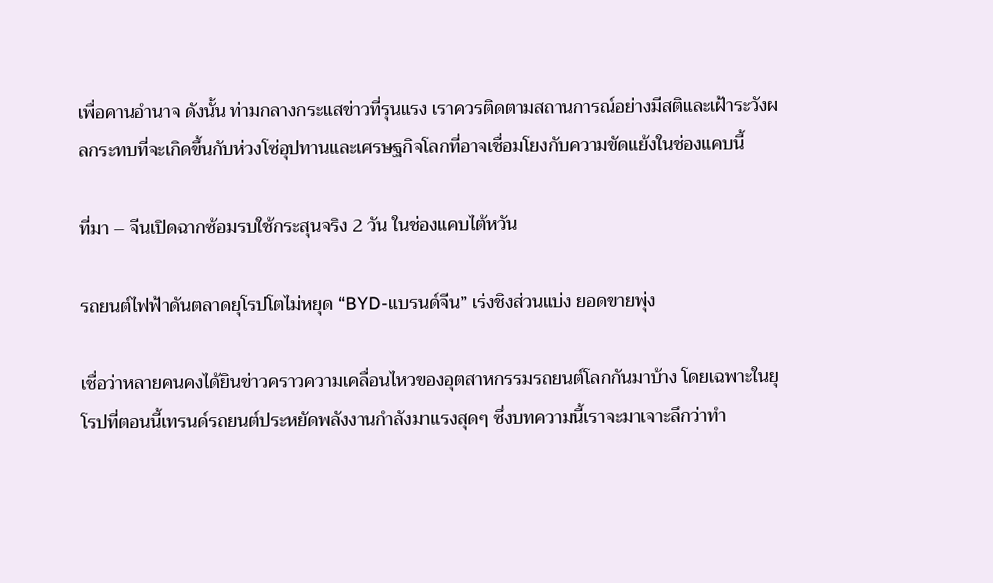เพื่อคานอำนาจ ดังนั้น ท่ามกลางกระแสข่าวที่รุนแรง เราควรติดตามสถานการณ์อย่างมีสติและเฝ้าระวังผลกระทบที่จะเกิดขึ้นกับห่วงโซ่อุปทานและเศรษฐกิจโลกที่อาจเชื่อมโยงกับความขัดแย้งในช่องแคบนี้

ที่มา – จีนเปิดฉากซ้อมรบใช้กระสุนจริง 2 วัน ในช่องแคบไต้หวัน

รถยนต์ไฟฟ้าดันตลาดยุโรปโตไม่หยุด “BYD-แบรนด์จีน” เร่งชิงส่วนแบ่ง ยอดขายพุ่ง

เชื่อว่าหลายคนคงได้ยินข่าวคราวความเคลื่อนไหวของอุตสาหกรรมรถยนต์โลกกันมาบ้าง โดยเฉพาะในยุโรปที่ตอนนี้เทรนด์รถยนต์ประหยัดพลังงานกำลังมาแรงสุดๆ ซึ่งบทความนี้เราจะมาเจาะลึกว่าทำ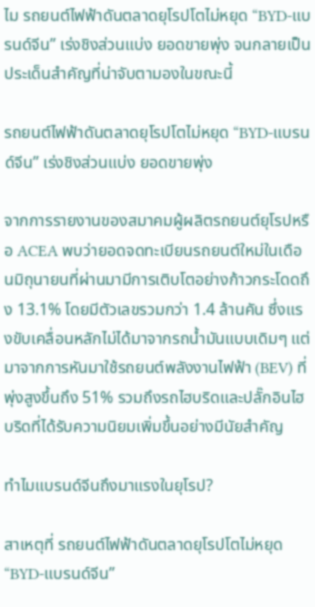ไม รถยนต์ไฟฟ้าดันตลาดยุโรปโตไม่หยุด “BYD-แบรนด์จีน” เร่งชิงส่วนแบ่ง ยอดขายพุ่ง จนกลายเป็นประเด็นสำคัญที่น่าจับตามองในขณะนี้

รถยนต์ไฟฟ้าดันตลาดยุโรปโตไม่หยุด “BYD-แบรนด์จีน” เร่งชิงส่วนแบ่ง ยอดขายพุ่ง

จากการรายงานของสมาคมผู้ผลิตรถยนต์ยุโรปหรือ ACEA พบว่ายอดจดทะเบียนรถยนต์ใหม่ในเดือนมิถุนายนที่ผ่านมามีการเติบโตอย่างก้าวกระโดดถึง 13.1% โดยมีตัวเลขรวมกว่า 1.4 ล้านคัน ซึ่งแรงขับเคลื่อนหลักไม่ได้มาจากรถน้ำมันแบบเดิมๆ แต่มาจากการหันมาใช้รถยนต์พลังงานไฟฟ้า (BEV) ที่พุ่งสูงขึ้นถึง 51% รวมถึงรถไฮบริดและปลั๊กอินไฮบริดที่ได้รับความนิยมเพิ่มขึ้นอย่างมีนัยสำคัญ

ทำไมแบรนด์จีนถึงมาแรงในยุโรป?

สาเหตุที่ รถยนต์ไฟฟ้าดันตลาดยุโรปโตไม่หยุด “BYD-แบรนด์จีน”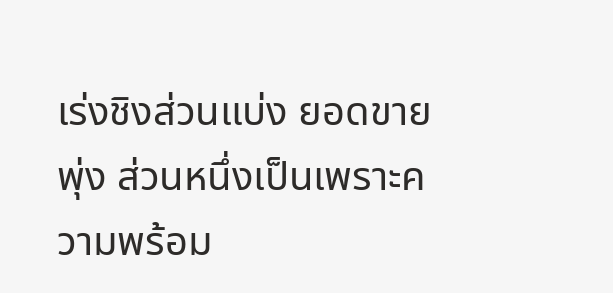เร่งชิงส่วนแบ่ง ยอดขายพุ่ง ส่วนหนึ่งเป็นเพราะความพร้อม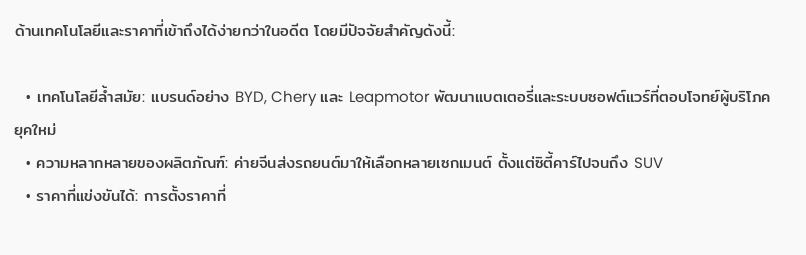ด้านเทคโนโลยีและราคาที่เข้าถึงได้ง่ายกว่าในอดีต โดยมีปัจจัยสำคัญดังนี้:

  • เทคโนโลยีล้ำสมัย: แบรนด์อย่าง BYD, Chery และ Leapmotor พัฒนาแบตเตอรี่และระบบซอฟต์แวร์ที่ตอบโจทย์ผู้บริโภคยุคใหม่
  • ความหลากหลายของผลิตภัณฑ์: ค่ายจีนส่งรถยนต์มาให้เลือกหลายเซกเมนต์ ตั้งแต่ซิตี้คาร์ไปจนถึง SUV
  • ราคาที่แข่งขันได้: การตั้งราคาที่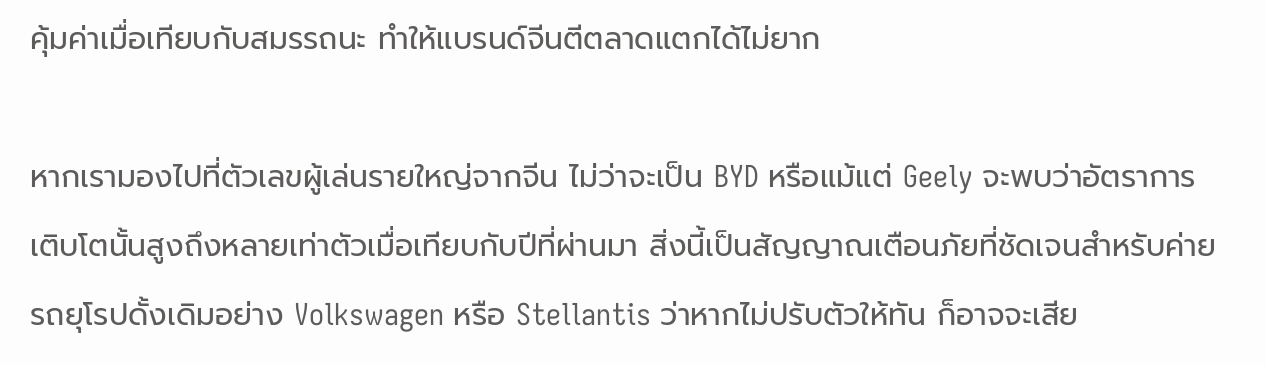คุ้มค่าเมื่อเทียบกับสมรรถนะ ทำให้แบรนด์จีนตีตลาดแตกได้ไม่ยาก

หากเรามองไปที่ตัวเลขผู้เล่นรายใหญ่จากจีน ไม่ว่าจะเป็น BYD หรือแม้แต่ Geely จะพบว่าอัตราการเติบโตนั้นสูงถึงหลายเท่าตัวเมื่อเทียบกับปีที่ผ่านมา สิ่งนี้เป็นสัญญาณเตือนภัยที่ชัดเจนสำหรับค่ายรถยุโรปดั้งเดิมอย่าง Volkswagen หรือ Stellantis ว่าหากไม่ปรับตัวให้ทัน ก็อาจจะเสีย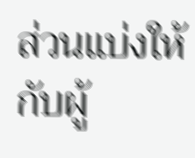ส่วนแบ่งให้กับผู้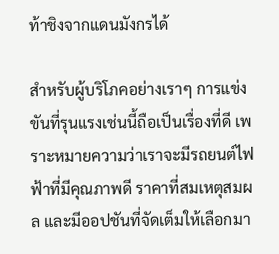ท้าชิงจากแดนมังกรได้

สำหรับผู้บริโภคอย่างเราๆ การแข่งขันที่รุนแรงเช่นนี้ถือเป็นเรื่องที่ดี เพราะหมายความว่าเราจะมีรถยนต์ไฟฟ้าที่มีคุณภาพดี ราคาที่สมเหตุสมผล และมีออปชันที่จัดเต็มให้เลือกมา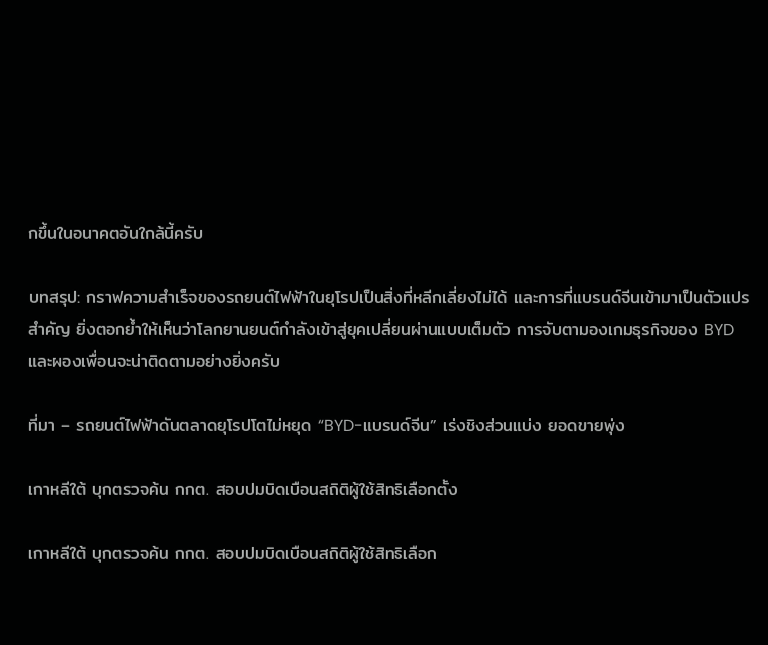กขึ้นในอนาคตอันใกล้นี้ครับ

บทสรุป: กราฟความสำเร็จของรถยนต์ไฟฟ้าในยุโรปเป็นสิ่งที่หลีกเลี่ยงไม่ได้ และการที่แบรนด์จีนเข้ามาเป็นตัวแปรสำคัญ ยิ่งตอกย้ำให้เห็นว่าโลกยานยนต์กำลังเข้าสู่ยุคเปลี่ยนผ่านแบบเต็มตัว การจับตามองเกมธุรกิจของ BYD และผองเพื่อนจะน่าติดตามอย่างยิ่งครับ

ที่มา – รถยนต์ไฟฟ้าดันตลาดยุโรปโตไม่หยุด “BYD-แบรนด์จีน” เร่งชิงส่วนแบ่ง ยอดขายพุ่ง

เกาหลีใต้ บุกตรวจค้น กกต. สอบปมบิดเบือนสถิติผู้ใช้สิทธิเลือกตั้ง

เกาหลีใต้ บุกตรวจค้น กกต. สอบปมบิดเบือนสถิติผู้ใช้สิทธิเลือก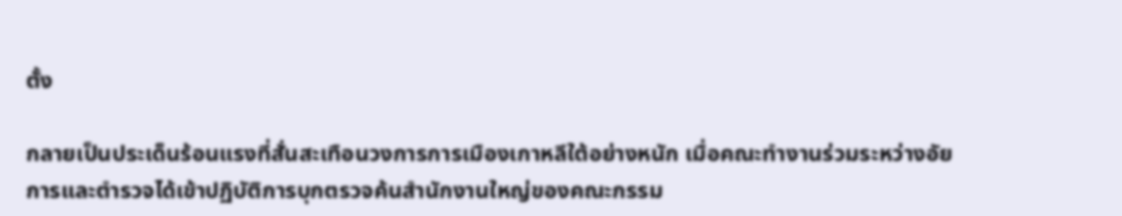ตั้ง

กลายเป็นประเด็นร้อนแรงที่สั่นสะเทือนวงการการเมืองเกาหลีใต้อย่างหนัก เมื่อคณะทำงานร่วมระหว่างอัยการและตำรวจได้เข้าปฏิบัติการบุกตรวจค้นสำนักงานใหญ่ของคณะกรรม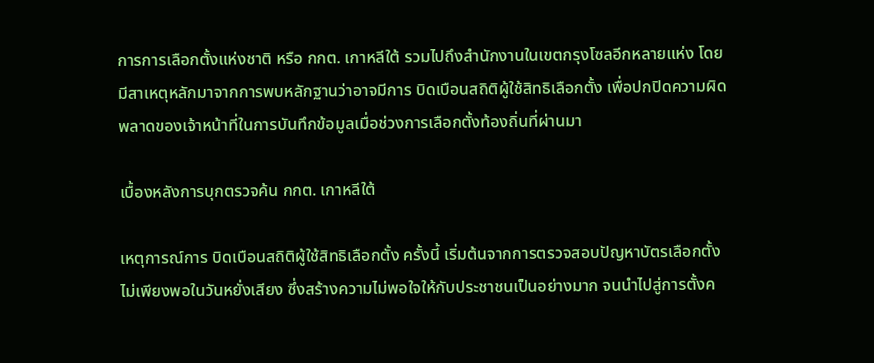การการเลือกตั้งแห่งชาติ หรือ กกต. เกาหลีใต้ รวมไปถึงสำนักงานในเขตกรุงโซลอีกหลายแห่ง โดยมีสาเหตุหลักมาจากการพบหลักฐานว่าอาจมีการ บิดเบือนสถิติผู้ใช้สิทธิเลือกตั้ง เพื่อปกปิดความผิดพลาดของเจ้าหน้าที่ในการบันทึกข้อมูลเมื่อช่วงการเลือกตั้งท้องถิ่นที่ผ่านมา

เบื้องหลังการบุกตรวจค้น กกต. เกาหลีใต้

เหตุการณ์การ บิดเบือนสถิติผู้ใช้สิทธิเลือกตั้ง ครั้งนี้ เริ่มต้นจากการตรวจสอบปัญหาบัตรเลือกตั้งไม่เพียงพอในวันหยั่งเสียง ซึ่งสร้างความไม่พอใจให้กับประชาชนเป็นอย่างมาก จนนำไปสู่การตั้งค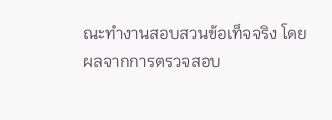ณะทำงานสอบสวนข้อเท็จจริง โดยผลจากการตรวจสอบ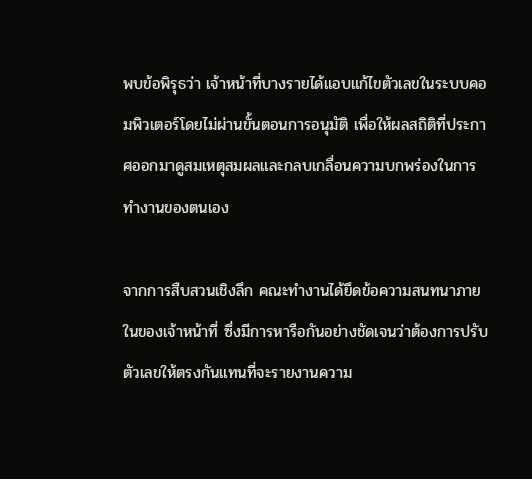พบข้อพิรุธว่า เจ้าหน้าที่บางรายได้แอบแก้ไขตัวเลขในระบบคอมพิวเตอร์โดยไม่ผ่านขั้นตอนการอนุมัติ เพื่อให้ผลสถิติที่ประกาศออกมาดูสมเหตุสมผลและกลบเกลื่อนความบกพร่องในการทำงานของตนเอง

จากการสืบสวนเชิงลึก คณะทำงานได้ยึดข้อความสนทนาภายในของเจ้าหน้าที่ ซึ่งมีการหารือกันอย่างชัดเจนว่าต้องการปรับตัวเลขให้ตรงกันแทนที่จะรายงานความ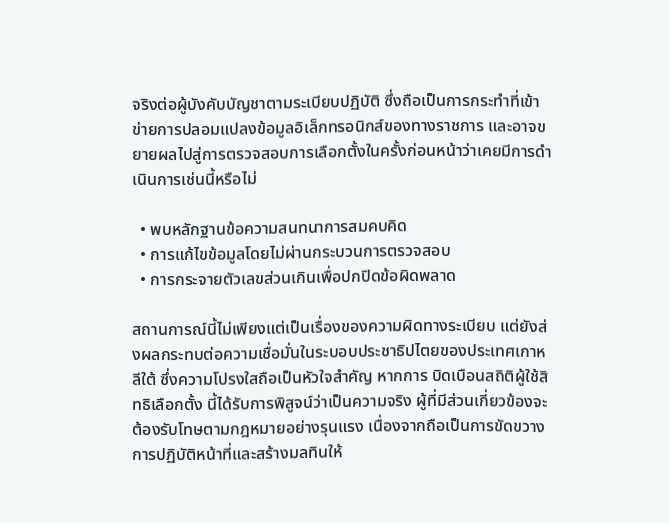จริงต่อผู้บังคับบัญชาตามระเบียบปฏิบัติ ซึ่งถือเป็นการกระทำที่เข้าข่ายการปลอมแปลงข้อมูลอิเล็กทรอนิกส์ของทางราชการ และอาจขยายผลไปสู่การตรวจสอบการเลือกตั้งในครั้งก่อนหน้าว่าเคยมีการดำเนินการเช่นนี้หรือไม่

  • พบหลักฐานข้อความสนทนาการสมคบคิด
  • การแก้ไขข้อมูลโดยไม่ผ่านกระบวนการตรวจสอบ
  • การกระจายตัวเลขส่วนเกินเพื่อปกปิดข้อผิดพลาด

สถานการณ์นี้ไม่เพียงแต่เป็นเรื่องของความผิดทางระเบียบ แต่ยังส่งผลกระทบต่อความเชื่อมั่นในระบอบประชาธิปไตยของประเทศเกาหลีใต้ ซึ่งความโปรงใสถือเป็นหัวใจสำคัญ หากการ บิดเบือนสถิติผู้ใช้สิทธิเลือกตั้ง นี้ได้รับการพิสูจน์ว่าเป็นความจริง ผู้ที่มีส่วนเกี่ยวข้องจะต้องรับโทษตามกฎหมายอย่างรุนแรง เนื่องจากถือเป็นการขัดขวางการปฏิบัติหน้าที่และสร้างมลทินให้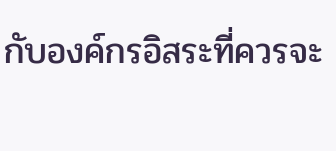กับองค์กรอิสระที่ควรจะ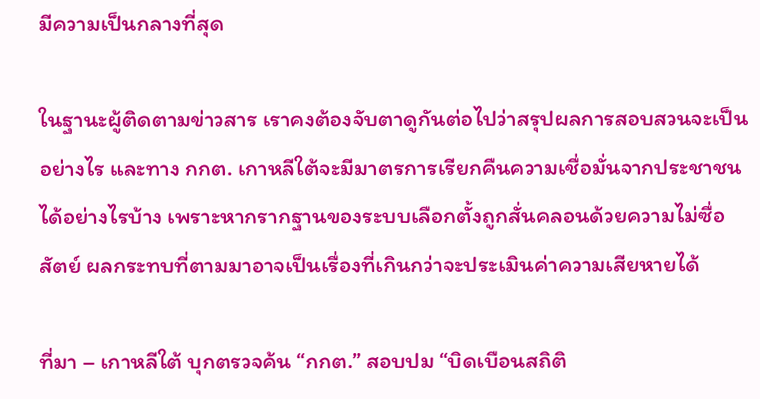มีความเป็นกลางที่สุด

ในฐานะผู้ติดตามข่าวสาร เราคงต้องจับตาดูกันต่อไปว่าสรุปผลการสอบสวนจะเป็นอย่างไร และทาง กกต. เกาหลีใต้จะมีมาตรการเรียกคืนความเชื่อมั่นจากประชาชนได้อย่างไรบ้าง เพราะหากรากฐานของระบบเลือกตั้งถูกสั่นคลอนด้วยความไม่ซื่อสัตย์ ผลกระทบที่ตามมาอาจเป็นเรื่องที่เกินกว่าจะประเมินค่าความเสียหายได้

ที่มา – เกาหลีใต้ บุกตรวจค้น “กกต.” สอบปม “บิดเบือนสถิติ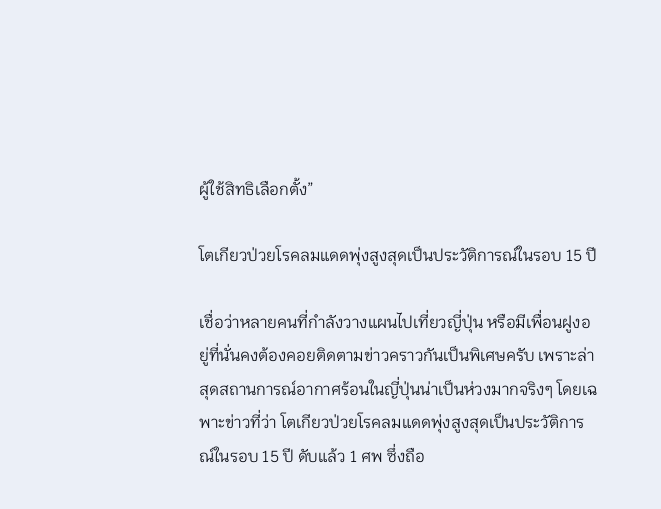ผู้ใช้สิทธิเลือกตั้ง”

โตเกียวป่วยโรคลมแดดพุ่งสูงสุดเป็นประวัติการณ์ในรอบ 15 ปี

เชื่อว่าหลายคนที่กำลังวางแผนไปเที่ยวญี่ปุ่น หรือมีเพื่อนฝูงอยู่ที่นั่นคงต้องคอยติดตามข่าวคราวกันเป็นพิเศษครับ เพราะล่าสุดสถานการณ์อากาศร้อนในญี่ปุ่นน่าเป็นห่วงมากจริงๆ โดยเฉพาะข่าวที่ว่า โตเกียวป่วยโรคลมแดดพุ่งสูงสุดเป็นประวัติการณ์ในรอบ 15 ปี ดับแล้ว 1 ศพ ซึ่งถือ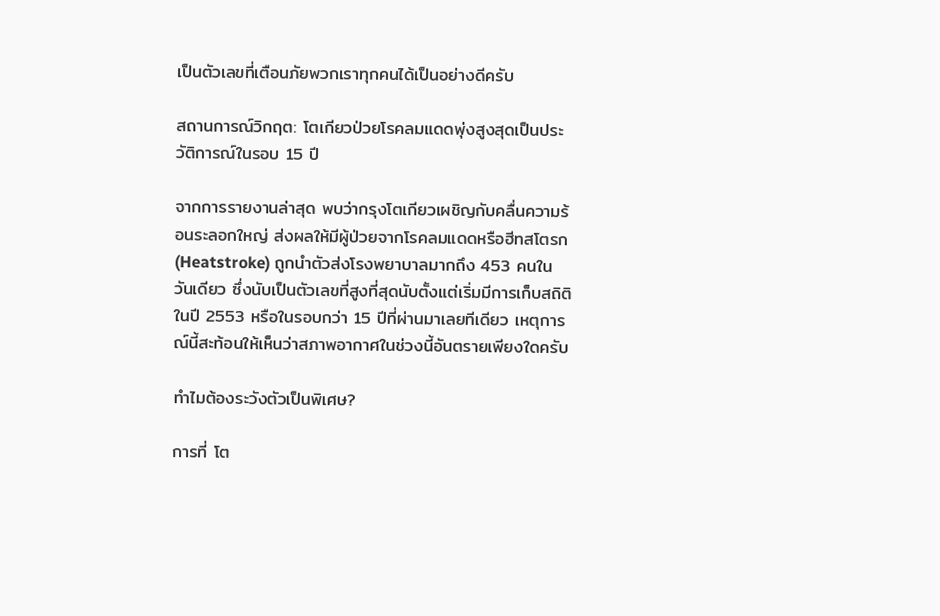เป็นตัวเลขที่เตือนภัยพวกเราทุกคนได้เป็นอย่างดีครับ

สถานการณ์วิกฤต: โตเกียวป่วยโรคลมแดดพุ่งสูงสุดเป็นประวัติการณ์ในรอบ 15 ปี

จากการรายงานล่าสุด พบว่ากรุงโตเกียวเผชิญกับคลื่นความร้อนระลอกใหญ่ ส่งผลให้มีผู้ป่วยจากโรคลมแดดหรือฮีทสโตรก (Heatstroke) ถูกนำตัวส่งโรงพยาบาลมากถึง 453 คนในวันเดียว ซึ่งนับเป็นตัวเลขที่สูงที่สุดนับตั้งแต่เริ่มมีการเก็บสถิติในปี 2553 หรือในรอบกว่า 15 ปีที่ผ่านมาเลยทีเดียว เหตุการณ์นี้สะท้อนให้เห็นว่าสภาพอากาศในช่วงนี้อันตรายเพียงใดครับ

ทำไมต้องระวังตัวเป็นพิเศษ?

การที่ โต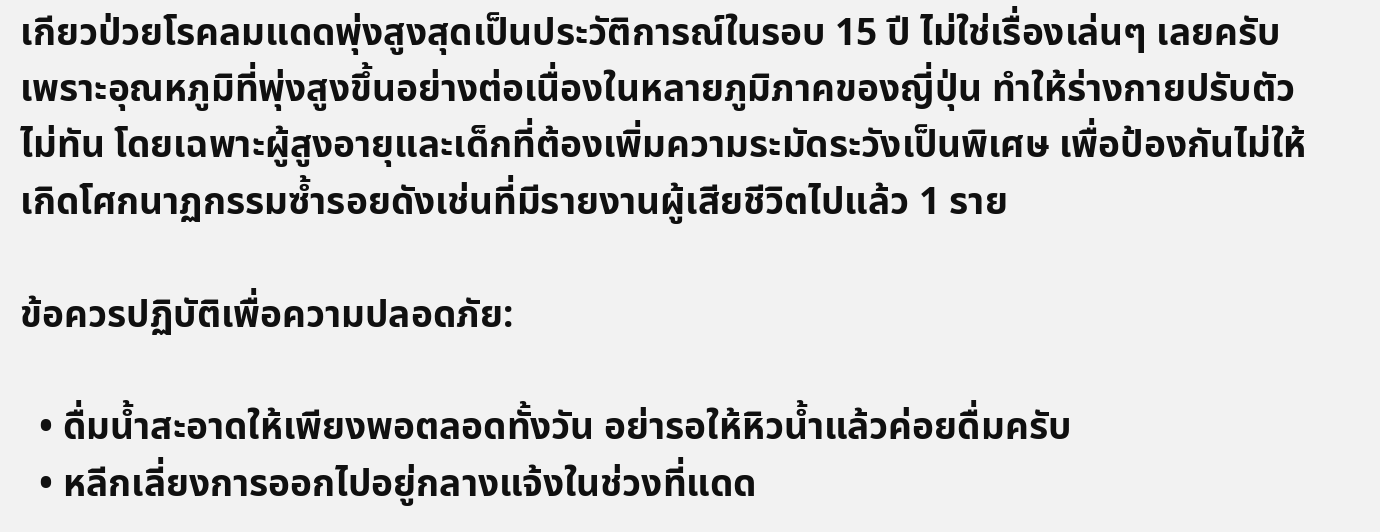เกียวป่วยโรคลมแดดพุ่งสูงสุดเป็นประวัติการณ์ในรอบ 15 ปี ไม่ใช่เรื่องเล่นๆ เลยครับ เพราะอุณหภูมิที่พุ่งสูงขึ้นอย่างต่อเนื่องในหลายภูมิภาคของญี่ปุ่น ทำให้ร่างกายปรับตัวไม่ทัน โดยเฉพาะผู้สูงอายุและเด็กที่ต้องเพิ่มความระมัดระวังเป็นพิเศษ เพื่อป้องกันไม่ให้เกิดโศกนาฏกรรมซ้ำรอยดังเช่นที่มีรายงานผู้เสียชีวิตไปแล้ว 1 ราย

ข้อควรปฏิบัติเพื่อความปลอดภัย:

  • ดื่มน้ำสะอาดให้เพียงพอตลอดทั้งวัน อย่ารอให้หิวน้ำแล้วค่อยดื่มครับ
  • หลีกเลี่ยงการออกไปอยู่กลางแจ้งในช่วงที่แดด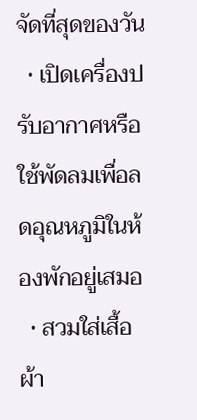จัดที่สุดของวัน
  • เปิดเครื่องปรับอากาศหรือใช้พัดลมเพื่อลดอุณหภูมิในห้องพักอยู่เสมอ
  • สวมใส่เสื้อผ้า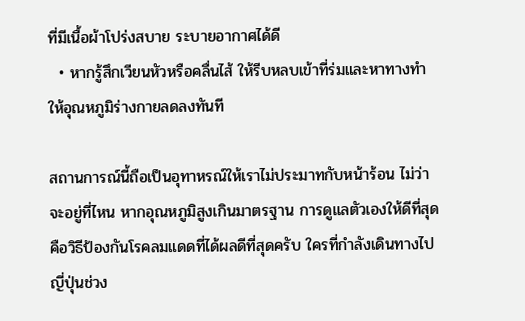ที่มีเนื้อผ้าโปร่งสบาย ระบายอากาศได้ดี
  • หากรู้สึกเวียนหัวหรือคลื่นไส้ ให้รีบหลบเข้าที่ร่มและหาทางทำให้อุณหภูมิร่างกายลดลงทันที

สถานการณ์นี้ถือเป็นอุทาหรณ์ให้เราไม่ประมาทกับหน้าร้อน ไม่ว่าจะอยู่ที่ไหน หากอุณหภูมิสูงเกินมาตรฐาน การดูแลตัวเองให้ดีที่สุดคือวิธีป้องกันโรคลมแดดที่ได้ผลดีที่สุดครับ ใครที่กำลังเดินทางไปญี่ปุ่นช่วง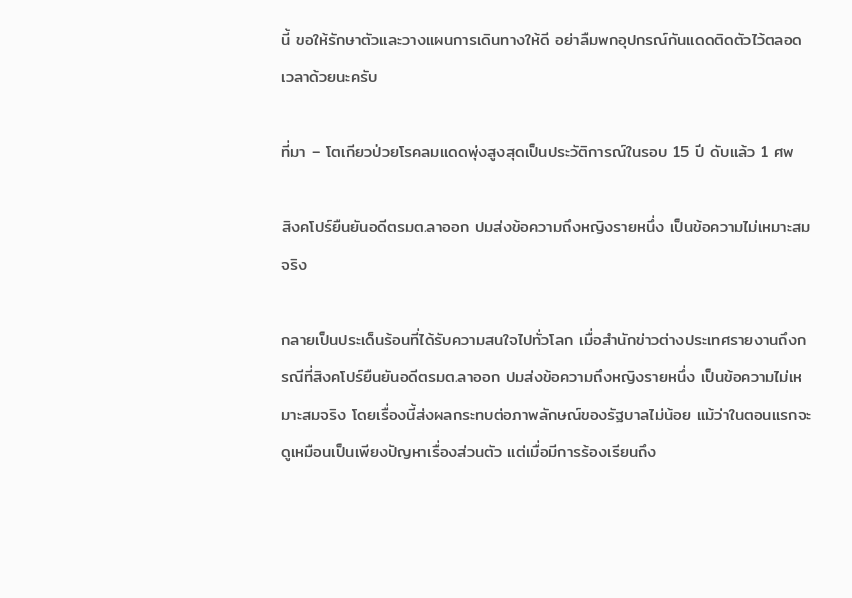นี้ ขอให้รักษาตัวและวางแผนการเดินทางให้ดี อย่าลืมพกอุปกรณ์กันแดดติดตัวไว้ตลอดเวลาด้วยนะครับ

ที่มา – โตเกียวป่วยโรคลมแดดพุ่งสูงสุดเป็นประวัติการณ์ในรอบ 15 ปี ดับแล้ว 1 ศพ

สิงคโปร์ยืนยันอดีตรมต.ลาออก ปมส่งข้อความถึงหญิงรายหนึ่ง เป็นข้อความไม่เหมาะสมจริง

กลายเป็นประเด็นร้อนที่ได้รับความสนใจไปทั่วโลก เมื่อสำนักข่าวต่างประเทศรายงานถึงกรณีที่สิงคโปร์ยืนยันอดีตรมต.ลาออก ปมส่งข้อความถึงหญิงรายหนึ่ง เป็นข้อความไม่เหมาะสมจริง โดยเรื่องนี้ส่งผลกระทบต่อภาพลักษณ์ของรัฐบาลไม่น้อย แม้ว่าในตอนแรกจะดูเหมือนเป็นเพียงปัญหาเรื่องส่วนตัว แต่เมื่อมีการร้องเรียนถึง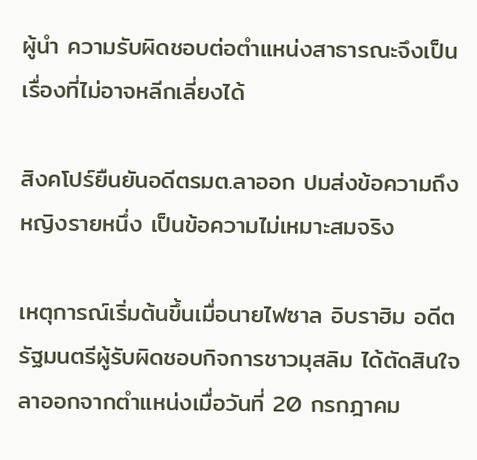ผู้นำ ความรับผิดชอบต่อตำแหน่งสาธารณะจึงเป็นเรื่องที่ไม่อาจหลีกเลี่ยงได้

สิงคโปร์ยืนยันอดีตรมต.ลาออก ปมส่งข้อความถึงหญิงรายหนึ่ง เป็นข้อความไม่เหมาะสมจริง

เหตุการณ์เริ่มต้นขึ้นเมื่อนายไฟซาล อิบราฮิม อดีตรัฐมนตรีผู้รับผิดชอบกิจการชาวมุสลิม ได้ตัดสินใจลาออกจากตำแหน่งเมื่อวันที่ 20 กรกฎาคม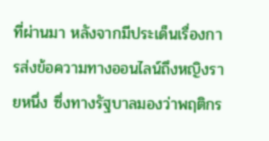ที่ผ่านมา หลังจากมีประเด็นเรื่องการส่งข้อความทางออนไลน์ถึงหญิงรายหนึ่ง ซึ่งทางรัฐบาลมองว่าพฤติกร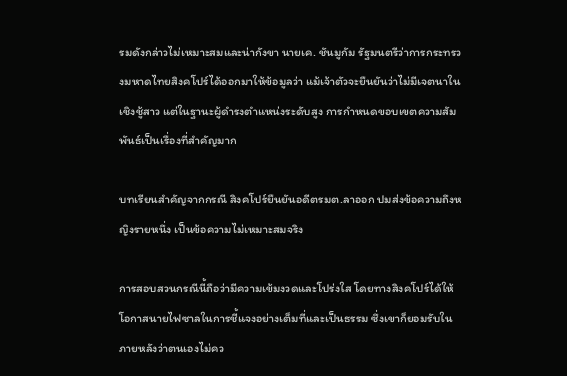รมดังกล่าวไม่เหมาะสมและน่ากังขา นายเค. ชันมูกัม รัฐมนตรีว่าการกระทรวงมหาดไทยสิงคโปร์ได้ออกมาให้ข้อมูลว่า แม้เจ้าตัวจะยืนยันว่าไม่มีเจตนาในเชิงชู้สาว แต่ในฐานะผู้ดำรงตำแหน่งระดับสูง การกำหนดขอบเขตความสัมพันธ์เป็นเรื่องที่สำคัญมาก

บทเรียนสำคัญจากกรณี สิงคโปร์ยืนยันอดีตรมต.ลาออก ปมส่งข้อความถึงหญิงรายหนึ่ง เป็นข้อความไม่เหมาะสมจริง

การสอบสวนกรณีนี้ถือว่ามีความเข้มงวดและโปร่งใส โดยทางสิงคโปร์ได้ให้โอกาสนายไฟซาลในการชี้แจงอย่างเต็มที่และเป็นธรรม ซึ่งเขาก็ยอมรับในภายหลังว่าตนเองไม่คว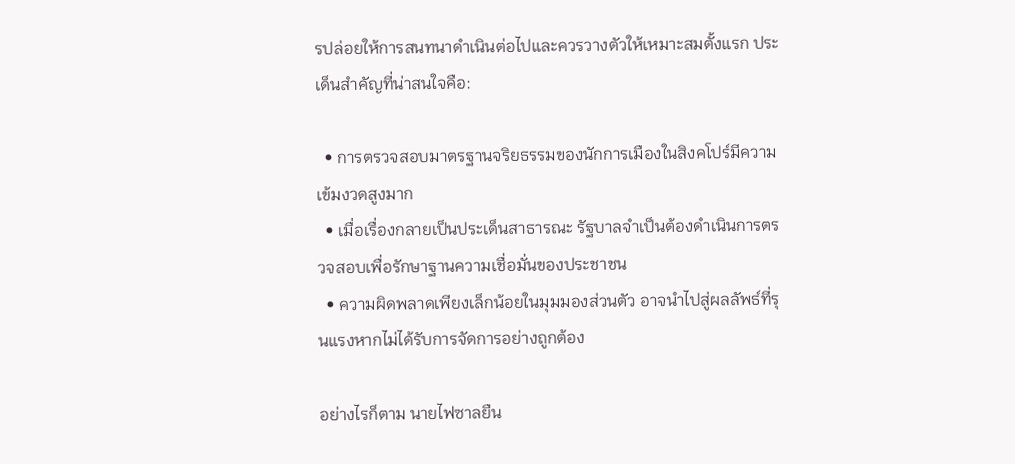รปล่อยให้การสนทนาดำเนินต่อไปและควรวางตัวให้เหมาะสมตั้งแรก ประเด็นสำคัญที่น่าสนใจคือ:

  • การตรวจสอบมาตรฐานจริยธรรมของนักการเมืองในสิงคโปร์มีความเข้มงวดสูงมาก
  • เมื่อเรื่องกลายเป็นประเด็นสาธารณะ รัฐบาลจำเป็นต้องดำเนินการตรวจสอบเพื่อรักษาฐานความเชื่อมั่นของประชาชน
  • ความผิดพลาดเพียงเล็กน้อยในมุมมองส่วนตัว อาจนำไปสู่ผลลัพธ์ที่รุนแรงหากไม่ได้รับการจัดการอย่างถูกต้อง

อย่างไรก็ตาม นายไฟซาลยืน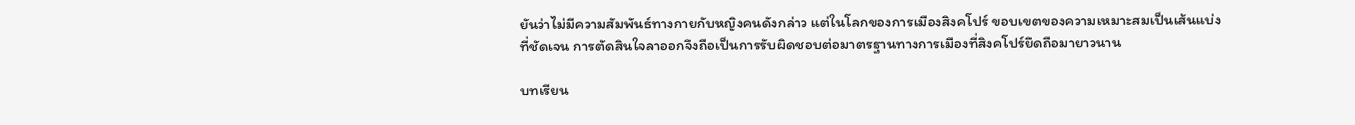ยันว่าไม่มีความสัมพันธ์ทางกายกับหญิงคนดังกล่าว แต่ในโลกของการเมืองสิงคโปร์ ขอบเขตของความเหมาะสมเป็นเส้นแบ่งที่ชัดเจน การตัดสินใจลาออกจึงถือเป็นการรับผิดชอบต่อมาตรฐานทางการเมืองที่สิงคโปร์ยึดถือมายาวนาน

บทเรียน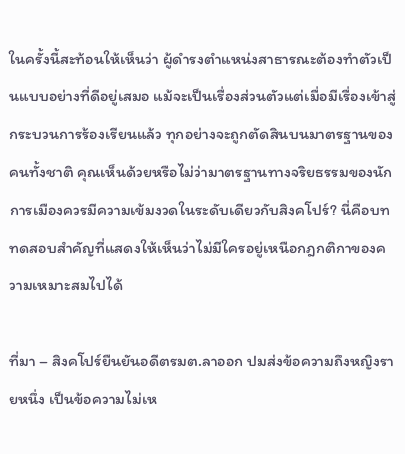ในครั้งนี้สะท้อนให้เห็นว่า ผู้ดำรงตำแหน่งสาธารณะต้องทำตัวเป็นแบบอย่างที่ดีอยู่เสมอ แม้จะเป็นเรื่องส่วนตัวแต่เมื่อมีเรื่องเข้าสู่กระบวนการร้องเรียนแล้ว ทุกอย่างจะถูกตัดสินบนมาตรฐานของคนทั้งชาติ คุณเห็นด้วยหรือไม่ว่ามาตรฐานทางจริยธรรมของนักการเมืองควรมีความเข้มงวดในระดับเดียวกับสิงคโปร์? นี่คือบททดสอบสำคัญที่แสดงให้เห็นว่าไม่มีใครอยู่เหนือกฎกติกาของความเหมาะสมไปได้

ที่มา – สิงคโปร์ยืนยันอดีตรมต.ลาออก ปมส่งข้อความถึงหญิงรายหนึ่ง เป็นข้อความไม่เห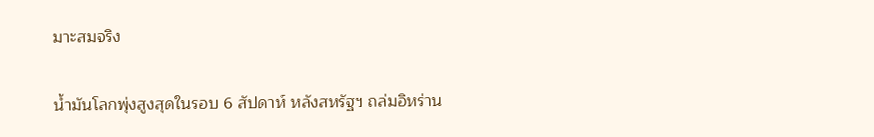มาะสมจริง

น้ำมันโลกพุ่งสูงสุดในรอบ 6 สัปดาห์ หลังสหรัฐฯ ถล่มอิหร่าน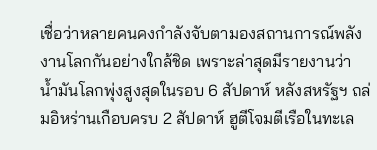เชื่อว่าหลายคนคงกำลังจับตามองสถานการณ์พลังงานโลกกันอย่างใกล้ชิด เพราะล่าสุดมีรายงานว่า น้ำมันโลกพุ่งสูงสุดในรอบ 6 สัปดาห์ หลังสหรัฐฯ ถล่มอิหร่านเกือบครบ 2 สัปดาห์ ฮูตีโจมตีเรือในทะเล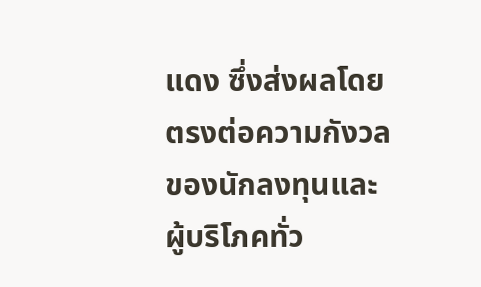แดง ซึ่งส่งผลโดยตรงต่อความกังวลของนักลงทุนและผู้บริโภคทั่ว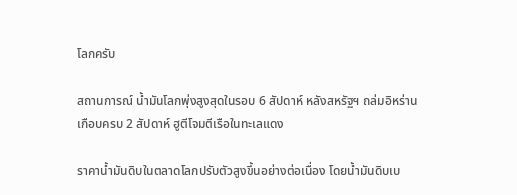โลกครับ

สถานการณ์ น้ำมันโลกพุ่งสูงสุดในรอบ 6 สัปดาห์ หลังสหรัฐฯ ถล่มอิหร่านเกือบครบ 2 สัปดาห์ ฮูตีโจมตีเรือในทะเลแดง

ราคาน้ำมันดิบในตลาดโลกปรับตัวสูงขึ้นอย่างต่อเนื่อง โดยน้ำมันดิบเบ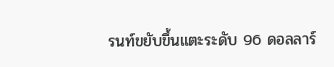รนท์ขยับขึ้นแตะระดับ 96 ดอลลาร์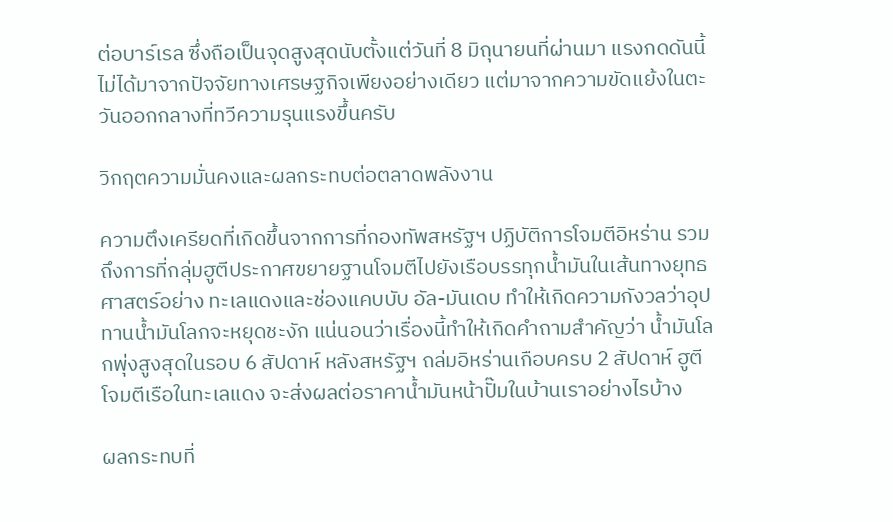ต่อบาร์เรล ซึ่งถือเป็นจุดสูงสุดนับตั้งแต่วันที่ 8 มิถุนายนที่ผ่านมา แรงกดดันนี้ไม่ได้มาจากปัจจัยทางเศรษฐกิจเพียงอย่างเดียว แต่มาจากความขัดแย้งในตะวันออกกลางที่ทวีความรุนแรงขึ้นครับ

วิกฤตความมั่นคงและผลกระทบต่อตลาดพลังงาน

ความตึงเครียดที่เกิดขึ้นจากการที่กองทัพสหรัฐฯ ปฏิบัติการโจมตีอิหร่าน รวมถึงการที่กลุ่มฮูตีประกาศขยายฐานโจมตีไปยังเรือบรรทุกน้ำมันในเส้นทางยุทธศาสตร์อย่าง ทะเลแดงและช่องแคบบับ อัล-มันเดบ ทำให้เกิดความกังวลว่าอุปทานน้ำมันโลกจะหยุดชะงัก แน่นอนว่าเรื่องนี้ทำให้เกิดคำถามสำคัญว่า น้ำมันโลกพุ่งสูงสุดในรอบ 6 สัปดาห์ หลังสหรัฐฯ ถล่มอิหร่านเกือบครบ 2 สัปดาห์ ฮูตีโจมตีเรือในทะเลแดง จะส่งผลต่อราคาน้ำมันหน้าปั๊มในบ้านเราอย่างไรบ้าง

ผลกระทบที่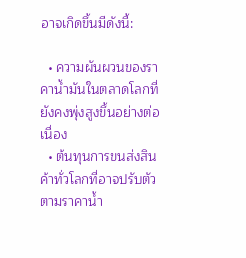อาจเกิดขึ้นมีดังนี้:

  • ความผันผวนของราคาน้ำมันในตลาดโลกที่ยังคงพุ่งสูงขึ้นอย่างต่อเนื่อง
  • ต้นทุนการขนส่งสินค้าทั่วโลกที่อาจปรับตัวตามราคาน้ำ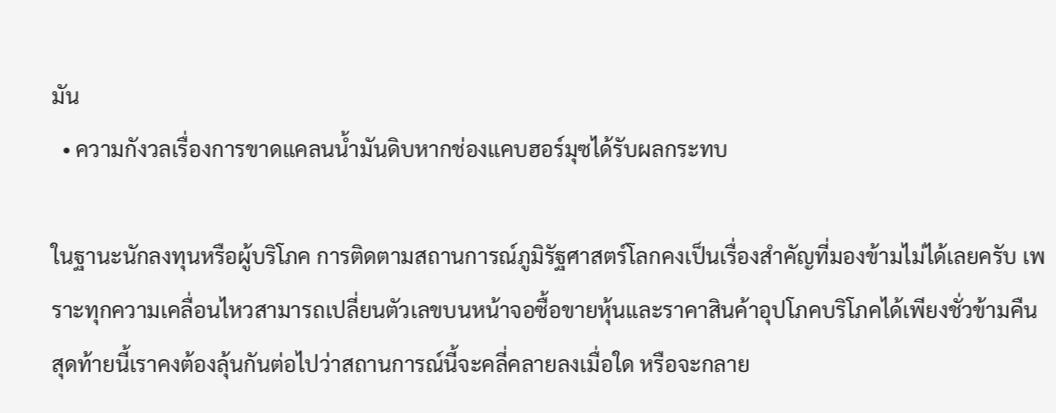มัน
  • ความกังวลเรื่องการขาดแคลนน้ำมันดิบหากช่องแคบฮอร์มุซได้รับผลกระทบ

ในฐานะนักลงทุนหรือผู้บริโภค การติดตามสถานการณ์ภูมิรัฐศาสตร์โลกคงเป็นเรื่องสำคัญที่มองข้ามไม่ได้เลยครับ เพราะทุกความเคลื่อนไหวสามารถเปลี่ยนตัวเลขบนหน้าจอซื้อขายหุ้นและราคาสินค้าอุปโภคบริโภคได้เพียงชั่วข้ามคืน สุดท้ายนี้เราคงต้องลุ้นกันต่อไปว่าสถานการณ์นี้จะคลี่คลายลงเมื่อใด หรือจะกลาย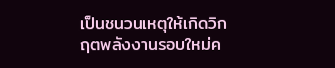เป็นชนวนเหตุให้เกิดวิกฤตพลังงานรอบใหม่ค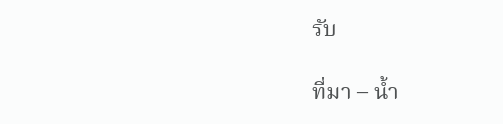รับ

ที่มา – น้ำ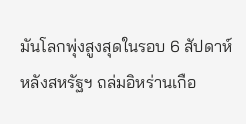มันโลกพุ่งสูงสุดในรอบ 6 สัปดาห์ หลังสหรัฐฯ ถล่มอิหร่านเกือ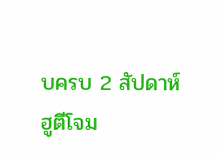บครบ 2 สัปดาห์ ฮูตีโจม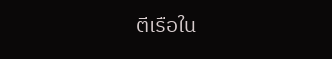ตีเรือใน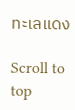ทะเลแดง

Scroll to top